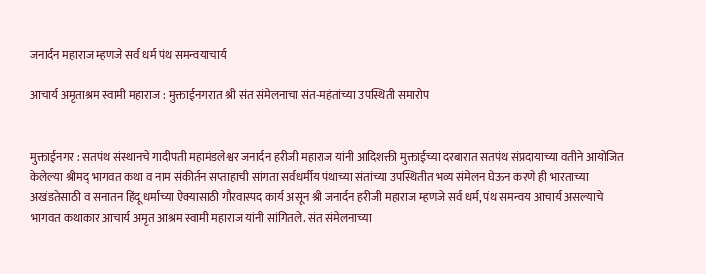जनार्दन महाराज म्हणजे सर्व धर्म पंथ समन्वयाचार्य

आचार्य अमृताश्रम स्वामी महाराज : मुक्ताईनगरात श्री संत संमेलनाचा संत-महंतांच्या उपस्थिती समारोप


मुक्ताईनगर : सतपंथ संस्थानचे गादीपती महामंडलेश्वर जनार्दन हरीजी महाराज यांनी आदिशक्ती मुक्ताईच्या दरबारात सतपंथ संप्रदायाच्या वतीने आयोजित केलेल्या श्रीमद् भागवत कथा व नाम संकीर्तन सप्ताहाची सांगता सर्वधर्मीय पंथाच्या संतांच्या उपस्थितीत भव्य संमेलन घेऊन करणे ही भारताच्या अखंडतेसाठी व सनातन हिंदू धर्माच्या ऐक्यासाठी गौरवास्पद कार्य असून श्री जनार्दन हरीजी महाराज म्हणजे सर्व धर्म, पंथ समन्वय आचार्य असल्याचे भागवत कथाकार आचार्य अमृत आश्रम स्वामी महाराज यांनी सांगितले. संत संमेलनाच्या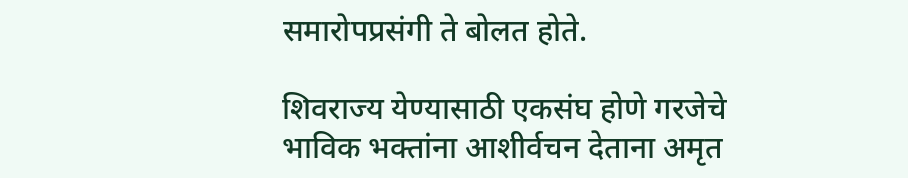समारोपप्रसंगी ते बोलत होते.

शिवराज्य येण्यासाठी एकसंघ होणे गरजेचे
भाविक भक्तांना आशीर्वचन देताना अमृत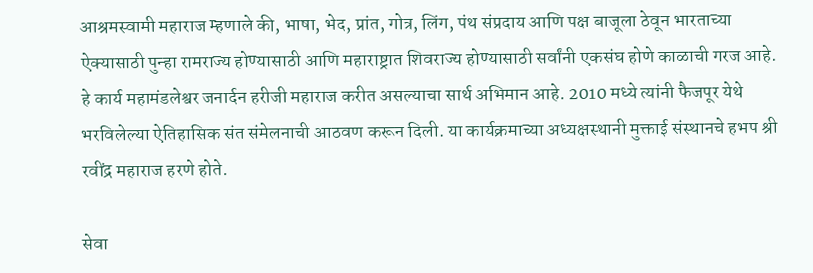आश्रमस्वामी महाराज म्हणाले की, भाषा, भेद, प्रांत, गोत्र, लिंग, पंथ संप्रदाय आणि पक्ष बाजूला ठेवून भारताच्या ऐक्यासाठी पुन्हा रामराज्य होण्यासाठी आणि महाराष्ट्रात शिवराज्य होण्यासाठी सर्वांनी एकसंघ होणे काळाची गरज आहे. हे कार्य महामंडलेश्वर जनार्दन हरीजी महाराज करीत असल्याचा सार्थ अभिमान आहे. 2010 मध्ये त्यांनी फैजपूर येथे भरविलेल्या ऐतिहासिक संत संमेलनाची आठवण करून दिली. या कार्यक्रमाच्या अध्यक्षस्थानी मुक्ताई संस्थानचे हभप श्री रवींद्र महाराज हरणे होते.

सेवा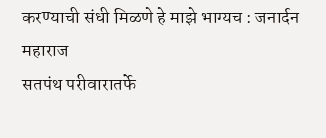करण्याची संधी मिळणे हे माझे भाग्यच : जनार्दन महाराज
सतपंथ परीवारातर्फे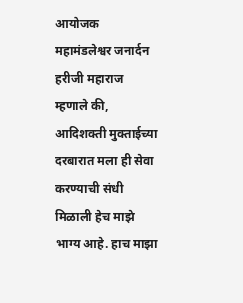आयोजक महामंडलेश्वर जनार्दन हरीजी महाराज म्हणाले की, आदिशक्ती मुक्ताईच्या दरबारात मला ही सेवा करण्याची संधी मिळाली हेच माझे भाग्य आहे. हाच माझा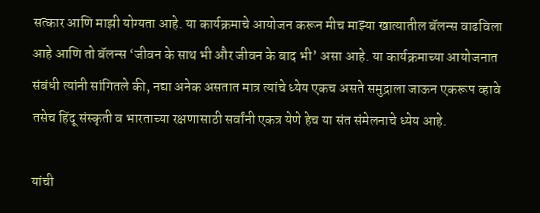सत्कार आणि माझी योग्यता आहे. या कार्यक्रमाचे आयोजन करून मीच माझ्या खात्यातील बॅलन्स वाढविला आहे आणि तो बॅलन्स ‘जीवन के साथ भी और जीवन के बाद भी’ असा आहे. या कार्यक्रमाच्या आयोजनात संबंधी त्यांनी सांगितले की, नद्या अनेक असतात मात्र त्यांचे ध्येय एकच असते समुद्राला जाऊन एकरूप व्हावे तसेच हिंदू संस्कृती व भारताच्या रक्षणासाठी सर्वांनी एकत्र येणे हेच या संत संमेलनाचे ध्येय आहे.

यांची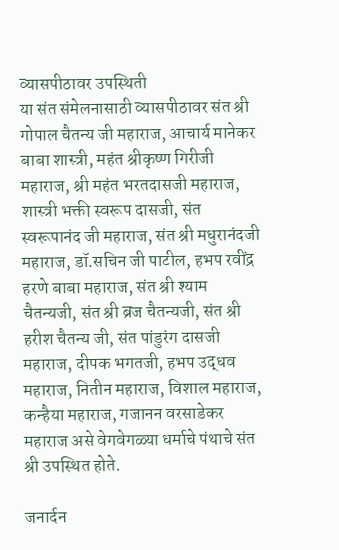व्यासपीठावर उपस्थिती
या संत संमेलनासाठी व्यासपीठावर संत श्री गोपाल चैतन्य जी महाराज, आचार्य मानेकर बाबा शास्त्री, महंत श्रीकृष्ण गिरीजी महाराज, श्री महंत भरतदासजी महाराज, शास्त्री भक्ती स्वरूप दासजी, संत स्वरूपानंद जी महाराज, संत श्री मधुरानंदजी महाराज, डॉ.सचिन जी पाटील, हभप रवींद्र हरणे बाबा महाराज, संत श्री श्याम चैतन्यजी, संत श्री ब्रज चैतन्यजी, संत श्री हरीश चैतन्य जी, संत पांडुरंग दासजी महाराज, दीपक भगतजी, हभप उद्धव महाराज, नितीन महाराज, विशाल महाराज, कन्हैया महाराज, गजानन वरसाडेकर महाराज असे वेगवेगळ्या धर्माचे पंथाचे संत श्री उपस्थित होते.

जनार्दन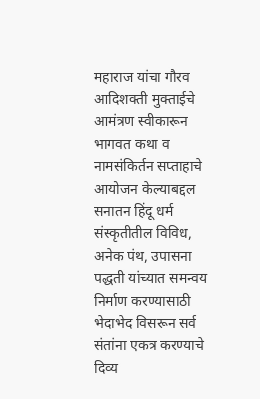महाराज यांचा गौरव
आदिशक्ती मुक्ताईचे आमंत्रण स्वीकारून भागवत कथा व नामसंकिर्तन सप्ताहाचे आयोजन केल्याबद्दल सनातन हिंदू धर्म संस्कृतीतील विविध, अनेक पंथ, उपासना पद्धती यांच्यात समन्वय निर्माण करण्यासाठी भेदाभेद विसरून सर्व संतांना एकत्र करण्याचे दिव्य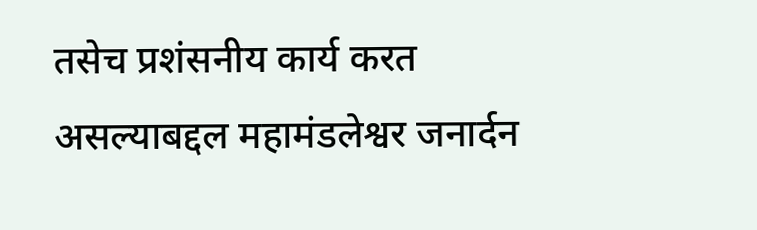तसेच प्रशंसनीय कार्य करत असल्याबद्दल महामंडलेश्वर जनार्दन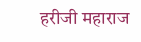हरीजी महाराज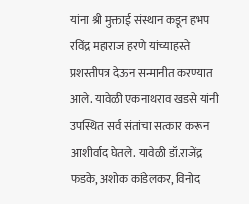यांना श्री मुक्ताई संस्थान कडून हभप रविंद्र महाराज हरणे यांच्याहस्ते प्रशस्तीपत्र देऊन सन्मानीत करण्यात आले. यावेळी एकनाथराव खडसे यांनी उपस्थित सर्व संतांचा सत्कार करून आशीर्वाद घेतले. यावेळी डॉ.राजेंद्र फडके, अशोक कांडेलकर, विनोद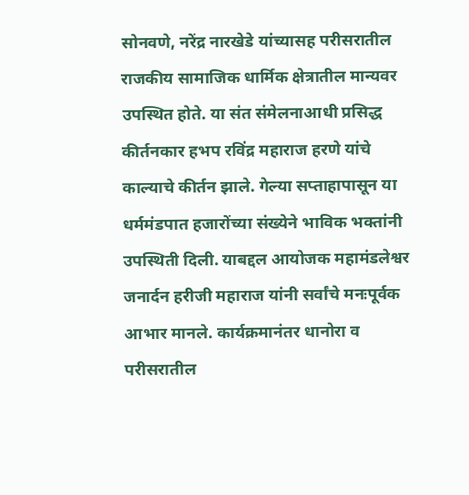सोनवणे, नरेंद्र नारखेडे यांच्यासह परीसरातील राजकीय सामाजिक धार्मिक क्षेत्रातील मान्यवर उपस्थित होते. या संत संमेलनाआधी प्रसिद्ध कीर्तनकार हभप रविंद्र महाराज हरणे यांचे काल्याचे कीर्तन झाले. गेल्या सप्ताहापासून या धर्ममंडपात हजारोंच्या संख्येने भाविक भक्तांनी उपस्थिती दिली. याबद्दल आयोजक महामंडलेश्वर जनार्दन हरीजी महाराज यांनी सर्वांचे मनःपूर्वक आभार मानले. कार्यक्रमानंतर धानोरा व परीसरातील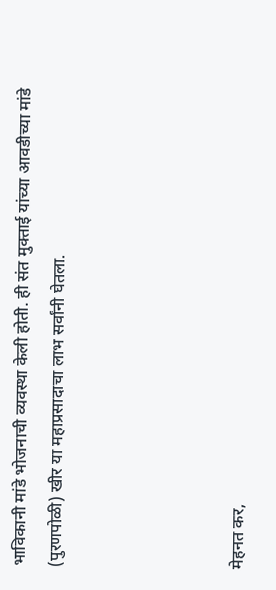भाविकानी मांडे भोजनाची व्यवस्था केली होती. ही संत मुक्ताई यांच्या आवडीच्या मांडे (पुरणपोळी) खीर या महाप्रसादाचा लाभ सर्वांनी घेतला.




मेहनत कर,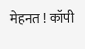मेहनत ! कॉपी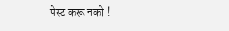पेस्ट करू नको !